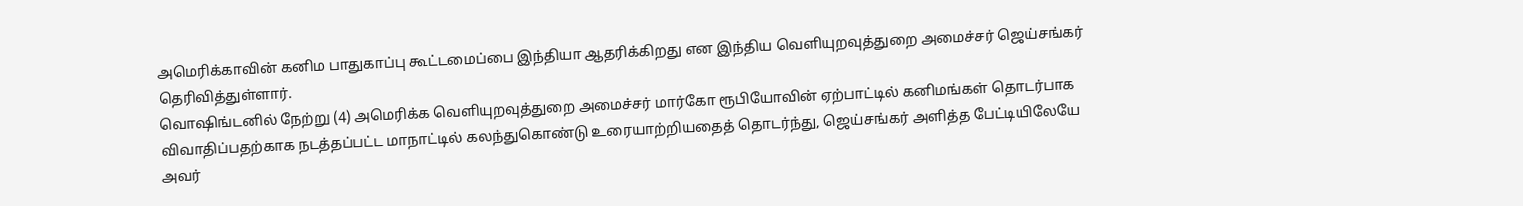அமெரிக்காவின் கனிம பாதுகாப்பு கூட்டமைப்பை இந்தியா ஆதரிக்கிறது என இந்திய வெளியுறவுத்துறை அமைச்சர் ஜெய்சங்கர் தெரிவித்துள்ளார்.
வொஷிங்டனில் நேற்று (4) அமெரிக்க வெளியுறவுத்துறை அமைச்சர் மார்கோ ரூபியோவின் ஏற்பாட்டில் கனிமங்கள் தொடர்பாக விவாதிப்பதற்காக நடத்தப்பட்ட மாநாட்டில் கலந்துகொண்டு உரையாற்றியதைத் தொடர்ந்து, ஜெய்சங்கர் அளித்த பேட்டியிலேயே அவர்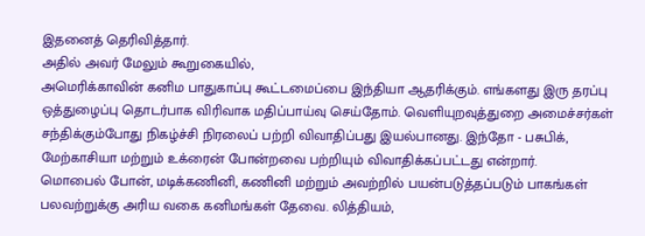இதனைத் தெரிவித்தார்.
அதில் அவர் மேலும் கூறுகையில்,
அமெரிக்காவின் கனிம பாதுகாப்பு கூட்டமைப்பை இந்தியா ஆதரிக்கும். எங்களது இரு தரப்பு ஒத்துழைப்பு தொடர்பாக விரிவாக மதிப்பாய்வு செய்தோம். வெளியுறவுத்துறை அமைச்சர்கள் சந்திக்கும்போது நிகழ்ச்சி நிரலைப் பற்றி விவாதிப்பது இயல்பானது. இந்தோ - பசுபிக், மேற்காசியா மற்றும் உக்ரைன் போன்றவை பற்றியும் விவாதிக்கப்பட்டது என்றார்.
மொபைல் போன், மடிக்கணினி, கணினி மற்றும் அவற்றில் பயன்படுத்தப்படும் பாகங்கள் பலவற்றுக்கு அரிய வகை கனிமங்கள் தேவை. லித்தியம்,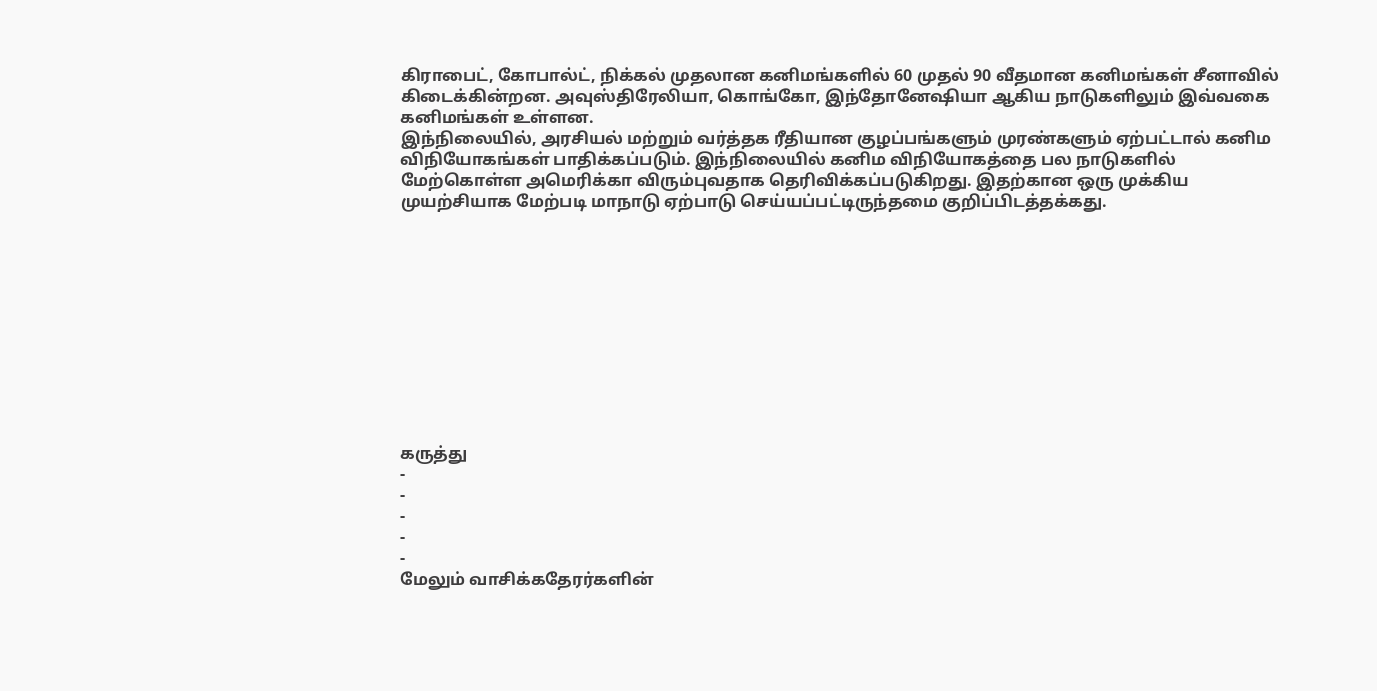கிராபைட், கோபால்ட், நிக்கல் முதலான கனிமங்களில் 60 முதல் 90 வீதமான கனிமங்கள் சீனாவில் கிடைக்கின்றன. அவுஸ்திரேலியா, கொங்கோ, இந்தோனேஷியா ஆகிய நாடுகளிலும் இவ்வகை கனிமங்கள் உள்ளன.
இந்நிலையில், அரசியல் மற்றும் வர்த்தக ரீதியான குழப்பங்களும் முரண்களும் ஏற்பட்டால் கனிம விநியோகங்கள் பாதிக்கப்படும். இந்நிலையில் கனிம விநியோகத்தை பல நாடுகளில் மேற்கொள்ள அமெரிக்கா விரும்புவதாக தெரிவிக்கப்படுகிறது. இதற்கான ஒரு முக்கிய முயற்சியாக மேற்படி மாநாடு ஏற்பாடு செய்யப்பட்டிருந்தமை குறிப்பிடத்தக்கது.











கருத்து
-
-
-
-
-
மேலும் வாசிக்கதேரர்களின்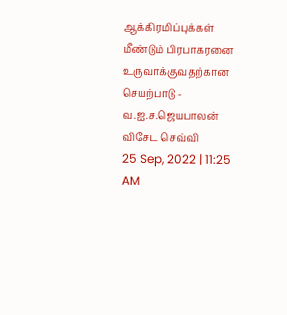ஆக்கிரமிப்புக்கள் மீண்டும் பிரபாகரனை உருவாக்குவதற்கான செயற்பாடு - வ.ஐ.ச.ஜெயபாலன் விசேட செவ்வி
25 Sep, 2022 | 11:25 AM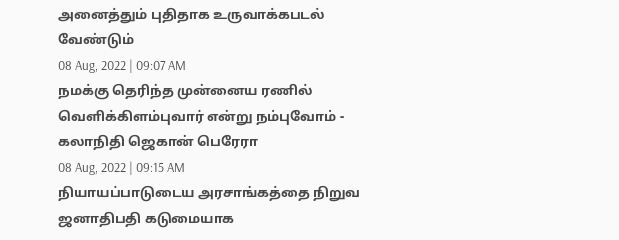அனைத்தும் புதிதாக உருவாக்கபடல் வேண்டும்
08 Aug, 2022 | 09:07 AM
நமக்கு தெரிந்த முன்னைய ரணில் வெளிக்கிளம்புவார் என்று நம்புவோம் - கலாநிதி ஜெகான் பெரேரா
08 Aug, 2022 | 09:15 AM
நியாயப்பாடுடைய அரசாங்கத்தை நிறுவ ஜனாதிபதி கடுமையாக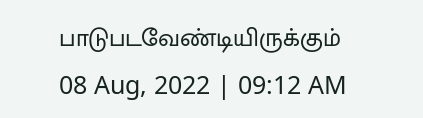பாடுபடவேண்டியிருக்கும்
08 Aug, 2022 | 09:12 AM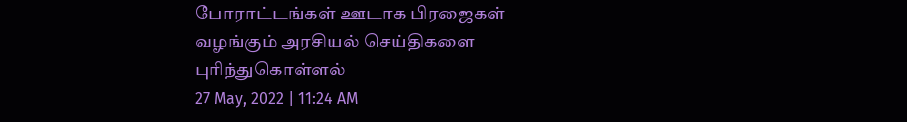போராட்டங்கள் ஊடாக பிரஜைகள் வழங்கும் அரசியல் செய்திகளை புரிந்துகொள்ளல்
27 May, 2022 | 11:24 AM